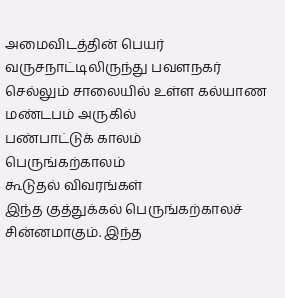அமைவிடத்தின் பெயர்
வருசநாட்டிலிருந்து பவளநகர் செல்லும் சாலையில் உள்ள கல்யாண மண்டபம் அருகில்
பண்பாட்டுக் காலம்
பெருங்கற்காலம்
கூடுதல் விவரங்கள்
இந்த குத்துக்கல் பெருங்கற்காலச் சின்னமாகும். இந்த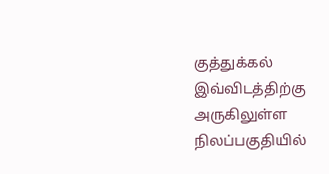குத்துக்கல் இவ்விடத்திற்கு அருகிலுள்ள நிலப்பகுதியில்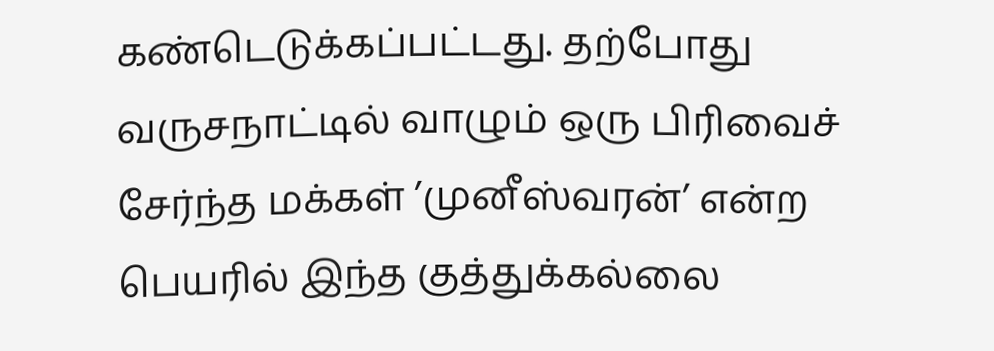கண்டெடுக்கப்பட்டது. தற்போது வருசநாட்டில் வாழும் ஒரு பிரிவைச் சேர்ந்த மக்கள் ’முனீஸ்வரன்’ என்ற பெயரில் இந்த குத்துக்கல்லை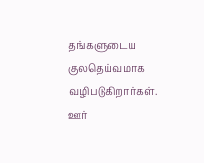தங்களுடைய குலதெய்வமாக வழிபடுகிறார்கள்.
ஊர்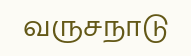வருசநாடு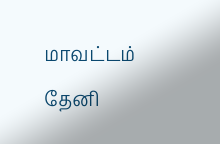மாவட்டம்
தேனி